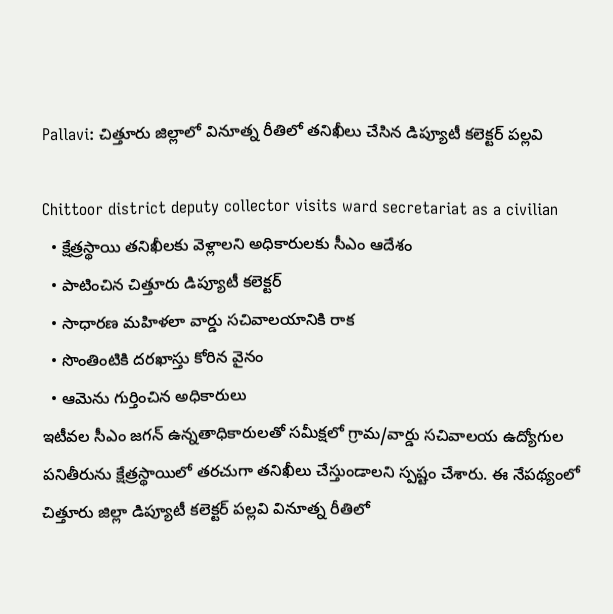Pallavi: చిత్తూరు జిల్లాలో వినూత్న రీతిలో తనిఖీలు చేసిన డిప్యూటీ కలెక్టర్ పల్లవి

Chittoor district deputy collector visits ward secretariat as a civilian
  • క్షేత్రస్థాయి తనిఖీలకు వెళ్లాలని అధికారులకు సీఎం ఆదేశం
  • పాటించిన చిత్తూరు డిప్యూటీ కలెక్టర్
  • సాధారణ మహిళలా వార్డు సచివాలయానికి రాక
  • సొంతింటికి దరఖాస్తు కోరిన వైనం
  • ఆమెను గుర్తించిన అధికారులు
ఇటీవల సీఎం జగన్ ఉన్నతాధికారులతో సమీక్షలో గ్రామ/వార్డు సచివాలయ ఉద్యోగుల పనితీరును క్షేత్రస్థాయిలో తరచుగా తనిఖీలు చేస్తుండాలని స్పష్టం చేశారు. ఈ నేపథ్యంలో చిత్తూరు జిల్లా డిప్యూటీ కలెక్టర్ పల్లవి వినూత్న రీతిలో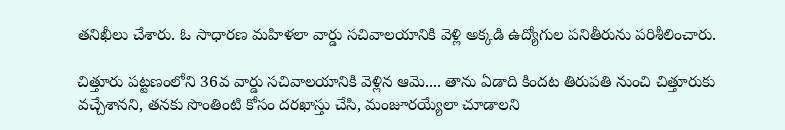తనిఖీలు చేశారు. ఓ సాధారణ మహిళలా వార్డు సచివాలయానికి వెళ్లి అక్కడి ఉద్యోగుల పనితీరును పరిశీలించారు.

చిత్తూరు పట్టణంలోని 36వ వార్డు సచివాలయానికి వెళ్లిన ఆమె.... తాను ఏడాది కిందట తిరుపతి నుంచి చిత్తూరుకు వచ్చేశానని, తనకు సొంతింటి కోసం దరఖాస్తు చేసి, మంజూరయ్యేలా చూడాలని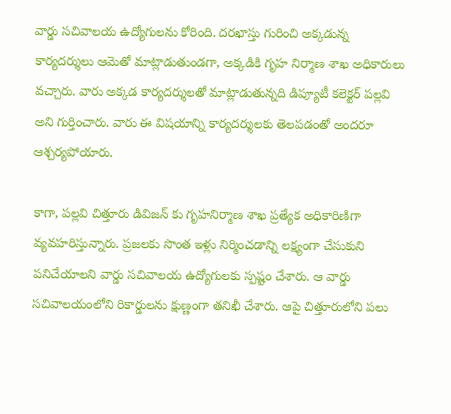వార్డు సచివాలయ ఉద్యోగులను కోరింది. దరఖాస్తు గురించి అక్కడున్న కార్యదర్శులు ఆమెతో మాట్లాడుతుండగా, అక్కడికి గృహ నిర్మాణ శాఖ అధికారులు వచ్చారు. వారు అక్కడ కార్యదర్శులతో మాట్లాడుతున్నది డిప్యూటీ కలెక్టర్ పల్లవి అని గుర్తించారు. వారు ఈ విషయాన్ని కార్యదర్శులకు తెలపడంతో అందరూ ఆశ్చర్యపోయారు.

కాగా, పల్లవి చిత్తూరు డివిజన్ కు గృహనిర్మాణ శాఖ ప్రత్యేక అధికారిణిగా వ్యవహరిస్తున్నారు. ప్రజలకు సొంత ఇళ్లు నిర్మించడాన్ని లక్ష్యంగా చేసుకుని పనిచేయాలని వార్డు సచివాలయ ఉద్యోగులకు స్పష్టం చేశారు. ఆ వార్డు సచివాలయంలోని రికార్డులను క్షుణ్ణంగా తనిఖీ చేశారు. ఆపై చిత్తూరులోని పలు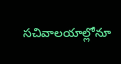సచివాలయాల్లోనూ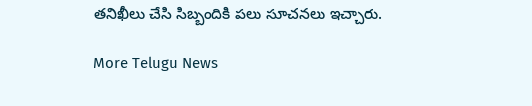తనిఖీలు చేసి సిబ్బందికి పలు సూచనలు ఇచ్చారు.

More Telugu News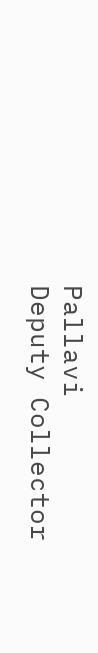Pallavi
Deputy Collector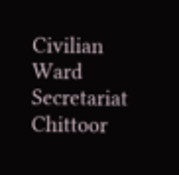Civilian
Ward Secretariat
Chittoor